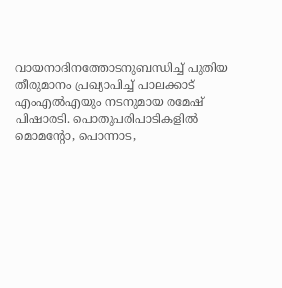വായനാദിനത്തോടനുബന്ധിച്ച് പുതിയ തീരുമാനം പ്രഖ്യാപിച്ച് പാലക്കാട് എംഎൽഎയും നടനുമായ രമേഷ് പിഷാരടി. പൊതുപരിപാടികളിൽ മൊമന്റോ, പൊന്നാട,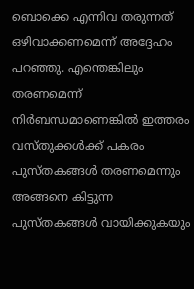ബൊക്കെ എന്നിവ തരുന്നത് ഒഴിവാക്കണമെന്ന് അദ്ദേഹം പറഞ്ഞു. എന്തെങ്കിലും തരണമെന്ന് നിർബന്ധമാണെങ്കിൽ ഇത്തരം വസ്തുക്കൾക്ക് പകരം പുസ്തകങ്ങൾ തരണമെന്നും അങ്ങനെ കിട്ടുന്ന പുസ്തകങ്ങൾ വായിക്കുകയും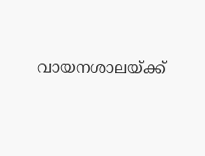വായനശാലയ്ക്ക്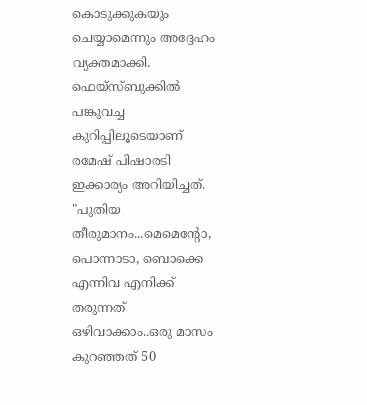കൊടുക്കുകയും ചെയ്യാമെന്നും അദ്ദേഹം വ്യക്തമാക്കി.
ഫെയ്സ്ബുക്കിൽ പങ്കുവച്ച കുറിപ്പിലൂടെയാണ് രമേഷ് പിഷാരടി ഇക്കാര്യം അറിയിച്ചത്. "പുതിയ തീരുമാനം...മെമെന്റോ, പൊന്നാടാ, ബൊക്കെ എന്നിവ എനിക്ക് തരുന്നത് ഒഴിവാക്കാം..ഒരു മാസം കുറഞ്ഞത് 50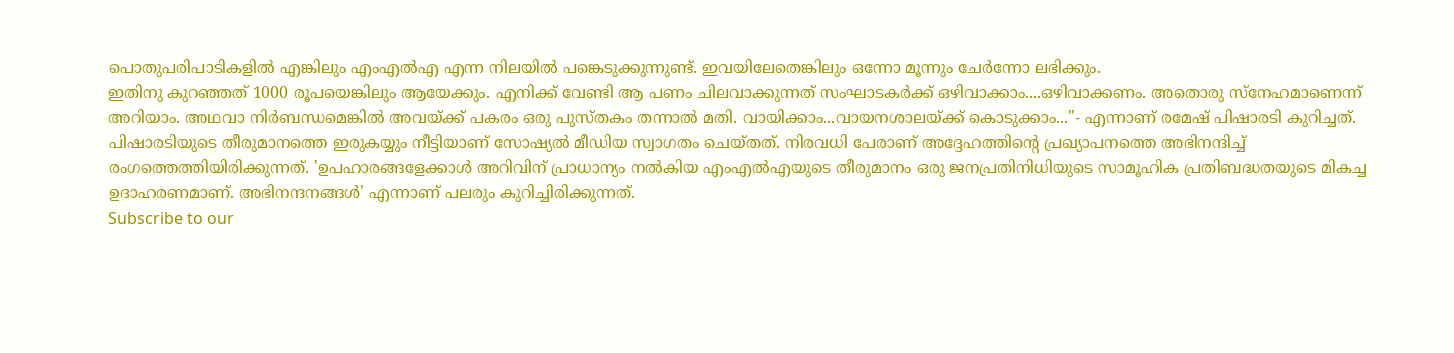പൊതുപരിപാടികളിൽ എങ്കിലും എംഎൽഎ എന്ന നിലയിൽ പങ്കെടുക്കുന്നുണ്ട്. ഇവയിലേതെങ്കിലും ഒന്നോ മൂന്നും ചേർന്നോ ലഭിക്കും.
ഇതിനു കുറഞ്ഞത് 1000 രൂപയെങ്കിലും ആയേക്കും. എനിക്ക് വേണ്ടി ആ പണം ചിലവാക്കുന്നത് സംഘാടകർക്ക് ഒഴിവാക്കാം....ഒഴിവാക്കണം. അതൊരു സ്നേഹമാണെന്ന് അറിയാം. അഥവാ നിർബന്ധമെങ്കിൽ അവയ്ക്ക് പകരം ഒരു പുസ്തകം തന്നാൽ മതി. വായിക്കാം...വായനശാലയ്ക്ക് കൊടുക്കാം..."- എന്നാണ് രമേഷ് പിഷാരടി കുറിച്ചത്.
പിഷാരടിയുടെ തീരുമാനത്തെ ഇരുകയ്യും നീട്ടിയാണ് സോഷ്യൽ മീഡിയ സ്വാഗതം ചെയ്തത്. നിരവധി പേരാണ് അദ്ദേഹത്തിന്റെ പ്രഖ്യാപനത്തെ അഭിനന്ദിച്ച് രംഗത്തെത്തിയിരിക്കുന്നത്. 'ഉപഹാരങ്ങളേക്കാൾ അറിവിന് പ്രാധാന്യം നൽകിയ എംഎൽഎയുടെ തീരുമാനം ഒരു ജനപ്രതിനിധിയുടെ സാമൂഹിക പ്രതിബദ്ധതയുടെ മികച്ച ഉദാഹരണമാണ്. അഭിനന്ദനങ്ങൾ' എന്നാണ് പലരും കുറിച്ചിരിക്കുന്നത്.
Subscribe to our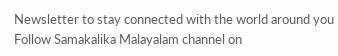Newsletter to stay connected with the world around you
Follow Samakalika Malayalam channel on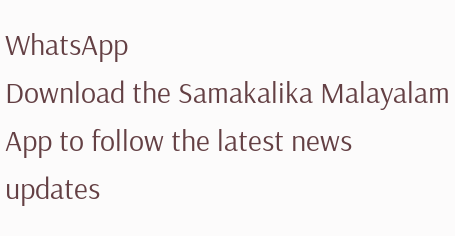WhatsApp
Download the Samakalika Malayalam App to follow the latest news updates